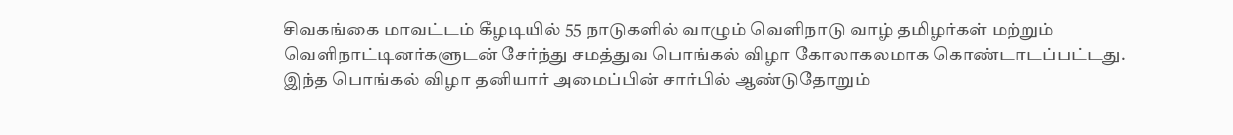சிவகங்கை மாவட்டம் கீழடியில் 55 நாடுகளில் வாழும் வெளிநாடு வாழ் தமிழர்கள் மற்றும் வெளிநாட்டினர்களுடன் சேர்ந்து சமத்துவ பொங்கல் விழா கோலாகலமாக கொண்டாடப்பட்டது. இந்த பொங்கல் விழா தனியார் அமைப்பின் சார்பில் ஆண்டுதோறும்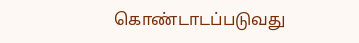கொண்டாடப்படுவது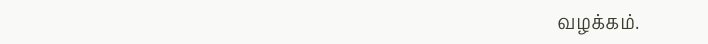வழக்கம்.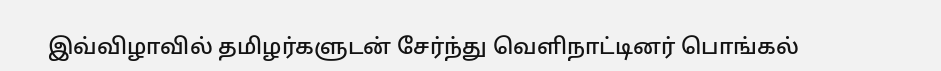இவ்விழாவில் தமிழர்களுடன் சேர்ந்து வெளிநாட்டினர் பொங்கல்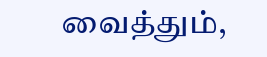வைத்தும்,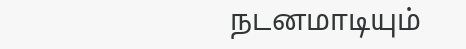நடனமாடியும்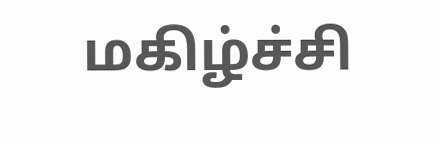மகிழ்ச்சி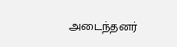அடைந்தனர்